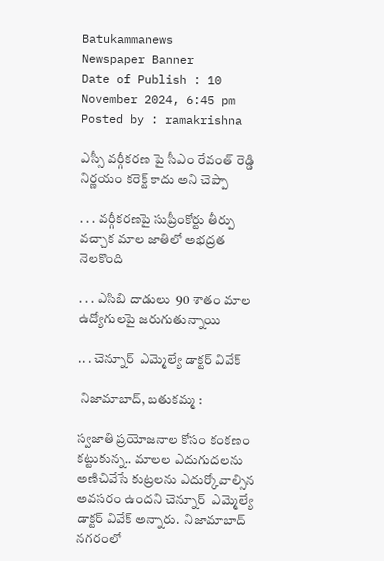Batukammanews
Newspaper Banner
Date of Publish : 10 November 2024, 6:45 pm Posted by : ramakrishna

ఎస్సీ వర్గీకరణ పై సీఎం రేవంత్ రెడ్డి నిర్ణయం కరెక్ట్ కాదు అని చెప్పా

. . . వర్గీకరణపై సుప్రీంకోర్టు తీర్పు వచ్చాక మాల జాతిలో అభద్రత నెలకొంది

. . . ఎసిబి దాడులు  90 శాతం మాల ఉద్యోగులపై జరుగుతున్నాయి

.. . చెన్నూర్  ఎమ్మెల్యే డాక్టర్ వివేక్

 నిజామాబాద్, బతుకమ్మ :

స్వజాతి ప్రయోజనాల కోసం కంకణం కట్టుకున్న.. మాలల ఎదుగుదలను అణిచివేసే కుట్రలను ఎదుర్కోవాల్సిన అవసరం ఉందని చెన్నూర్  ఎమ్మెల్యే డాక్టర్ వివేక్ అన్నారు.  నిజామాబాద్ నగరంలో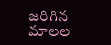జరిగిన మాలల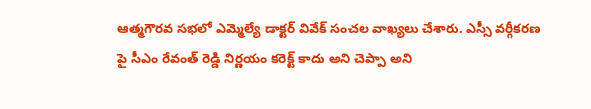ఆత్మగౌరవ సభలో ఎమ్మెల్యే డాక్టర్ వివేక్ సంచల వాఖ్యలు చేశారు. ఎస్సీ వర్గీకరణ పై సీఎం రేవంత్ రెడ్డి నిర్ణయం కరెక్ట్ కాదు అని చెప్పా అని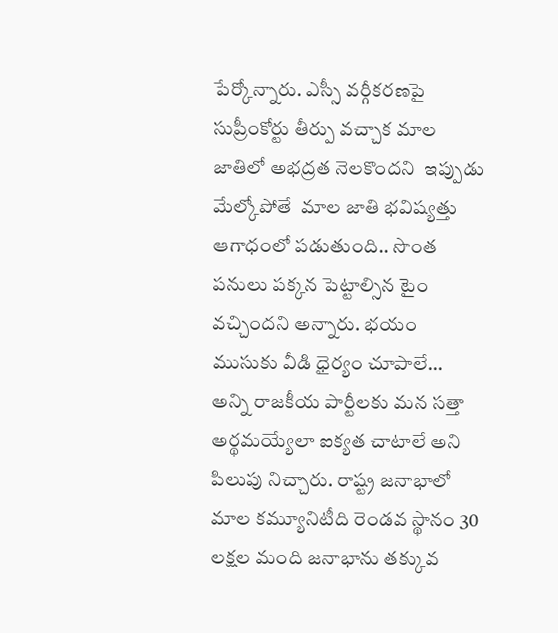పేర్కోన్నారు. ఎస్సీ వర్గీకరణపై సుప్రీంకోర్టు తీర్పు వచ్చాక మాల జాతిలో అభద్రత నెలకొందని  ఇప్పుడు మేల్కోపోతే  మాల జాతి భవిష్యత్తు ఆగాధంలో పడుతుంది.. సొంత పనులు పక్కన పెట్టాల్సిన టైం వచ్చిందని అన్నారు. భయం ముసుకు వీడి ధైర్యం చూపాలే… అన్ని రాజకీయ పార్టీలకు మన సత్తా అర్థమయ్యేలా ఐక్యత చాటాలే అని పిలుపు నిచ్చారు. రాష్ట్ర జనాభాలో మాల కమ్యూనిటీది రెండవ స్థానం 30 లక్షల మంది జనాభాను తక్కువ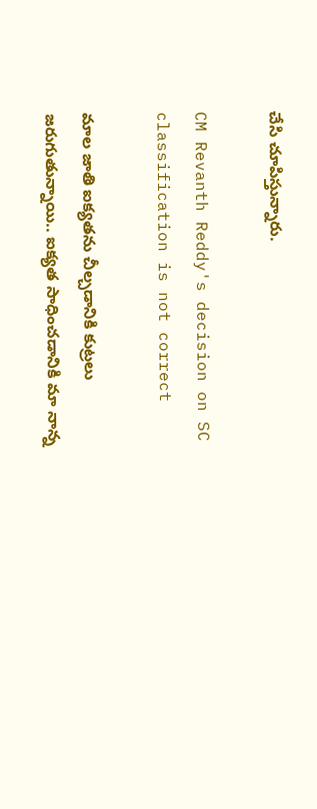చేసి చూపిస్తున్నారు.

CM Revanth Reddy's decision on SC classification is not correct

మాల జాతి ఐక్యతను చీల్చడానికి కుట్రలు జరుగుతున్నాయి.. ఐక్యత సాధించడానికి మా నాన్న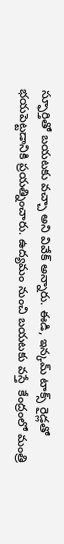స్ఫూర్తితో బయటకు వచ్చా అని వివేక్ అన్నారు. ఈడి, ఇన్కమ్ టాక్స్ రైడ్లతో భయపెట్టడానికి ప్రయత్నించారు. ఉద్యమం నుంచి బయటకు వస్తే  కేంద్రంలో మంత్రి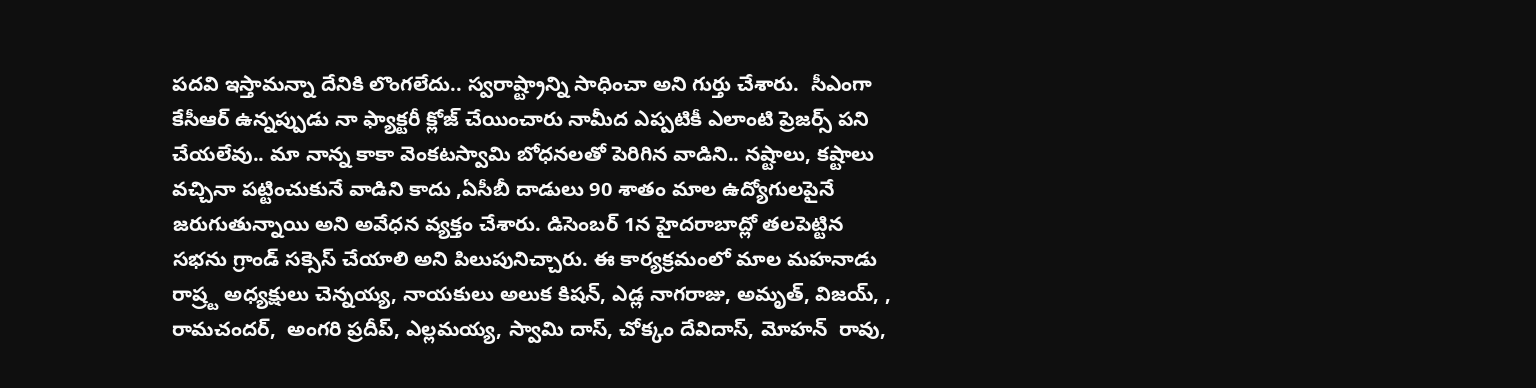పదవి ఇస్తామన్నా దేనికి లొంగలేదు.. స్వరాష్ట్రాన్ని సాధించా అని గుర్తు చేశారు.  సీఎంగా కేసీఆర్ ఉన్నప్పుడు నా ఫ్యాక్టరీ క్లోజ్ చేయించారు నామీద ఎప్పటికీ ఎలాంటి ప్రెజర్స్ పని చేయలేవు.. మా నాన్న కాకా వెంకటస్వామి బోధనలతో పెరిగిన వాడిని.. నష్టాలు, కష్టాలు వచ్చినా పట్టించుకునే వాడిని కాదు ,ఏసీబీ దాడులు 90 శాతం మాల ఉద్యోగులపైనే జరుగుతున్నాయి అని అవేధన వ్యక్తం చేశారు. డిసెంబర్ 1న హైదరాబాద్లో తలపెట్టిన సభను గ్రాండ్ సక్సెస్ చేయాలి అని పిలుపునిచ్చారు. ఈ కార్యక్రమంలో మాల మహనాడు రాష్ర్ట అధ్యక్షులు చెన్నయ్య, నాయకులు అలుక కిషన్, ఎడ్ల నాగరాజు, అమృత్, విజయ్, , రామచందర్,  అంగరి ప్రదీప్, ఎల్లమయ్య, స్వామి దాస్, చోక్కం దేవిదాస్, మోహన్  రావు,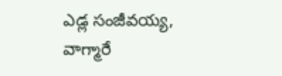ఎడ్ల సంజీవయ్య, వాగ్మారే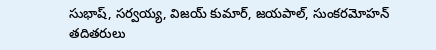సుభాష్, సర్వయ్య, విజయ్ కుమార్, జయపాల్, సుంకరమోహన్ తదితరులు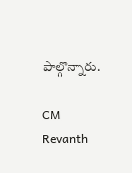పాల్గొన్నారు.

CM Revanth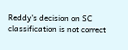Reddy's decision on SC classification is not correct